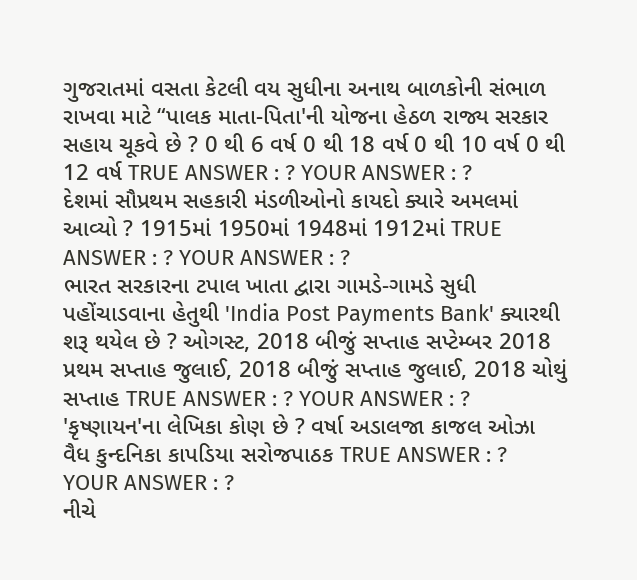ગુજરાતમાં વસતા કેટલી વય સુધીના અનાથ બાળકોની સંભાળ રાખવા માટે “પાલક માતા-પિતા'ની યોજના હેઠળ રાજ્ય સરકાર સહાય ચૂકવે છે ? 0 થી 6 વર્ષ 0 થી 18 વર્ષ 0 થી 10 વર્ષ 0 થી 12 વર્ષ TRUE ANSWER : ? YOUR ANSWER : ?
દેશમાં સૌપ્રથમ સહકારી મંડળીઓનો કાયદો ક્યારે અમલમાં આવ્યો ? 1915માં 1950માં 1948માં 1912માં TRUE ANSWER : ? YOUR ANSWER : ?
ભારત સરકારના ટપાલ ખાતા દ્વારા ગામડે-ગામડે સુધી પહોંચાડવાના હેતુથી 'India Post Payments Bank' ક્યારથી શરૂ થયેલ છે ? ઓગસ્ટ, 2018 બીજું સપ્તાહ સપ્ટેમ્બર 2018 પ્રથમ સપ્તાહ જુલાઈ, 2018 બીજું સપ્તાહ જુલાઈ, 2018 ચોથું સપ્તાહ TRUE ANSWER : ? YOUR ANSWER : ?
'કૃષ્ણાયન'ના લેખિકા કોણ છે ? વર્ષા અડાલજા કાજલ ઓઝા વૈધ કુન્દનિકા કાપડિયા સરોજપાઠક TRUE ANSWER : ? YOUR ANSWER : ?
નીચે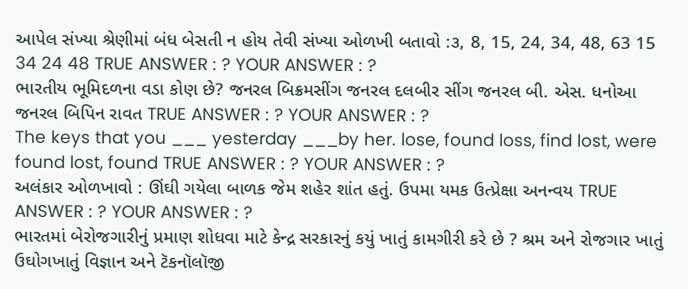આપેલ સંખ્યા શ્રેણીમાં બંધ બેસતી ન હોય તેવી સંખ્યા ઓળખી બતાવો :૩, 8, 15, 24, 34, 48, 63 15 34 24 48 TRUE ANSWER : ? YOUR ANSWER : ?
ભારતીય ભૂમિદળના વડા કોણ છે? જનરલ બિક્રમસીંગ જનરલ દલબીર સીંગ જનરલ બી. એસ. ધનોઆ જનરલ બિપિન રાવત TRUE ANSWER : ? YOUR ANSWER : ?
The keys that you ___ yesterday ___by her. lose, found loss, find lost, were found lost, found TRUE ANSWER : ? YOUR ANSWER : ?
અલંકાર ઓળખાવો : ઊંઘી ગયેલા બાળક જેમ શહેર શાંત હતું. ઉપમા યમક ઉત્પ્રેક્ષા અનન્વય TRUE ANSWER : ? YOUR ANSWER : ?
ભારતમાં બેરોજગારીનું પ્રમાણ શોધવા માટે કેન્દ્ર સરકારનું કયું ખાતું કામગીરી કરે છે ? શ્રમ અને રોજગાર ખાતું ઉઘોગખાતું વિજ્ઞાન અને ટૅકનૉલૉજી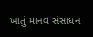ખાતું માનવ સંસાધન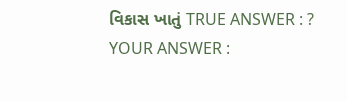વિકાસ ખાતું TRUE ANSWER : ? YOUR ANSWER :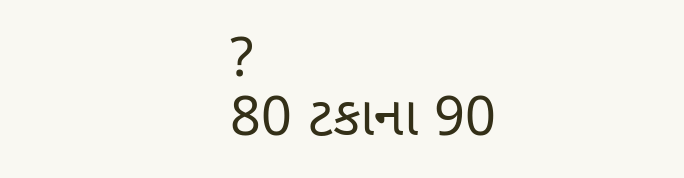?
80 ટકાના 90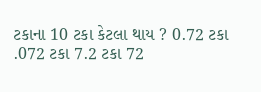ટકાના 10 ટકા કેટલા થાય ? 0.72 ટકા .072 ટકા 7.2 ટકા 72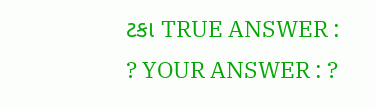ટકા TRUE ANSWER : ? YOUR ANSWER : ?